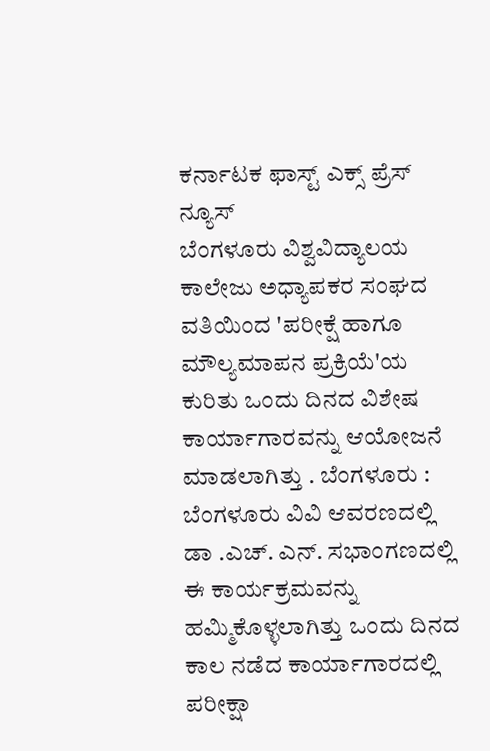ಕರ್ನಾಟಕ ಫಾಸ್ಟ್ ಎಕ್ಸ್ ಪ್ರೆಸ್ ನ್ಯೂಸ್
ಬೆಂಗಳೂರು ವಿಶ್ವವಿದ್ಯಾಲಯ ಕಾಲೇಜು ಅಧ್ಯಾಪಕರ ಸಂಘದ ವತಿಯಿಂದ 'ಪರೀಕ್ಷೆ ಹಾಗೂ ಮೌಲ್ಯಮಾಪನ ಪ್ರಕ್ರಿಯೆ'ಯ ಕುರಿತು ಒಂದು ದಿನದ ವಿಶೇಷ ಕಾರ್ಯಾಗಾರವನ್ನು ಆಯೋಜನೆ ಮಾಡಲಾಗಿತ್ತು . ಬೆಂಗಳೂರು : ಬೆಂಗಳೂರು ವಿವಿ ಆವರಣದಲ್ಲಿ ಡಾ .ಎಚ್. ಎನ್. ಸಭಾಂಗಣದಲ್ಲಿ ಈ ಕಾರ್ಯಕ್ರಮವನ್ನು ಹಮ್ಮಿಕೊಳ್ಳಲಾಗಿತ್ತು ಒಂದು ದಿನದ ಕಾಲ ನಡೆದ ಕಾರ್ಯಾಗಾರದಲ್ಲಿ ಪರೀಕ್ಷಾ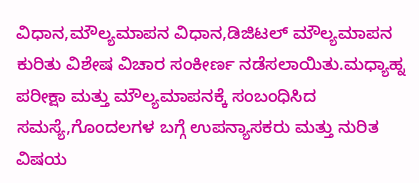ವಿಧಾನ,ಮೌಲ್ಯಮಾಪನ ವಿಧಾನ,ಡಿಜಿಟಲ್ ಮೌಲ್ಯಮಾಪನ ಕುರಿತು ವಿಶೇಷ ವಿಚಾರ ಸಂಕೀರ್ಣ ನಡೆಸಲಾಯಿತು.ಮಧ್ಯಾಹ್ನ ಪರೀಕ್ಷಾ ಮತ್ತು ಮೌಲ್ಯಮಾಪನಕ್ಕೆ ಸಂಬಂಧಿಸಿದ ಸಮಸ್ಯೆ,ಗೊಂದಲಗಳ ಬಗ್ಗೆ ಉಪನ್ಯಾಸಕರು ಮತ್ತು ನುರಿತ ವಿಷಯ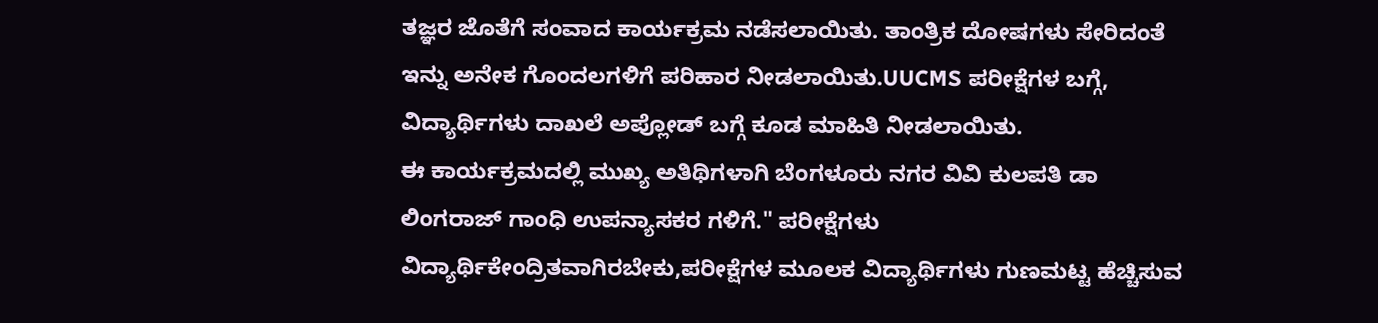ತಜ್ಞರ ಜೊತೆಗೆ ಸಂವಾದ ಕಾರ್ಯಕ್ರಮ ನಡೆಸಲಾಯಿತು. ತಾಂತ್ರಿಕ ದೋಷಗಳು ಸೇರಿದಂತೆ ಇನ್ನು ಅನೇಕ ಗೊಂದಲಗಳಿಗೆ ಪರಿಹಾರ ನೀಡಲಾಯಿತು.UUCMS ಪರೀಕ್ಷೆಗಳ ಬಗ್ಗೆ, ವಿದ್ಯಾರ್ಥಿಗಳು ದಾಖಲೆ ಅಪ್ಲೋಡ್ ಬಗ್ಗೆ ಕೂಡ ಮಾಹಿತಿ ನೀಡಲಾಯಿತು.
ಈ ಕಾರ್ಯಕ್ರಮದಲ್ಲಿ ಮುಖ್ಯ ಅತಿಥಿಗಳಾಗಿ ಬೆಂಗಳೂರು ನಗರ ವಿವಿ ಕುಲಪತಿ ಡಾ ಲಿಂಗರಾಜ್ ಗಾಂಧಿ ಉಪನ್ಯಾಸಕರ ಗಳಿಗೆ." ಪರೀಕ್ಷೆಗಳು ವಿದ್ಯಾರ್ಥಿಕೇಂದ್ರಿತವಾಗಿರಬೇಕು,ಪರೀಕ್ಷೆಗಳ ಮೂಲಕ ವಿದ್ಯಾರ್ಥಿಗಳು ಗುಣಮಟ್ಟ ಹೆಚ್ಚಿಸುವ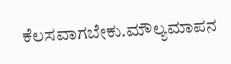ಕೆಲಸವಾಗಬೇಕು.ಮೌಲ್ಯಮಾಪನ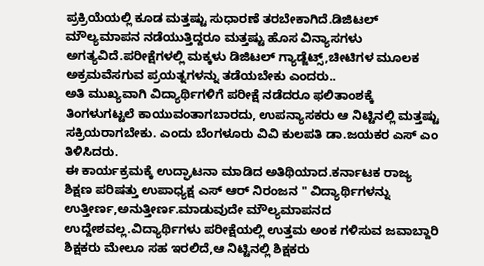ಪ್ರಕ್ರಿಯೆಯಲ್ಲಿ ಕೂಡ ಮತ್ತಷ್ಟು ಸುಧಾರಣೆ ತರಬೇಕಾಗಿದೆ.ಡಿಜಿಟಲ್ ಮೌಲ್ಯಮಾಪನ ನಡೆಯುತ್ತಿದ್ದರೂ ಮತ್ತಷ್ಟು ಹೊಸ ವಿನ್ಯಾಸಗಳು ಅಗತ್ಯವಿದೆ.ಪರೀಕ್ಷೆಗಳಲ್ಲಿ ಮಕ್ಕಳು ಡಿಜಿಟಲ್ ಗ್ಯಾಡ್ಜೆಟ್ಸ್,ಚೀಟಿಗಳ ಮೂಲಕ ಅಕ್ರಮವೆಸಗುವ ಪ್ರಯತ್ನಗಳನ್ನು ತಡೆಯಬೇಕು ಎಂದರು..
ಅತಿ ಮುಖ್ಯವಾಗಿ ವಿದ್ಯಾರ್ಥಿಗಳಿಗೆ ಪರೀಕ್ಷೆ ನಡೆದರೂ ಫಲಿತಾಂಶಕ್ಕೆ ತಿಂಗಳುಗಟ್ಟಲೆ ಕಾಯುವಂತಾಗಬಾರದು, ಉಪನ್ಯಾಸಕರು ಆ ನಿಟ್ಟಿನಲ್ಲಿ ಮತ್ತಷ್ಟು ಸಕ್ರಿಯರಾಗಬೇಕು. ಎಂದು ಬೆಂಗಳೂರು ವಿವಿ ಕುಲಪತಿ ಡಾ.ಜಯಕರ ಎಸ್ ಎಂ ತಿಳಿಸಿದರು.
ಈ ಕಾರ್ಯಕ್ರಮಕ್ಕೆ ಉದ್ಘಾಟನಾ ಮಾಡಿದ ಅತಿಥಿಯಾದ.ಕರ್ನಾಟಕ ರಾಜ್ಯ ಶಿಕ್ಷಣ ಪರಿಷತ್ತು ಉಪಾಧ್ಯಕ್ಷ ಎಸ್ ಆರ್ ನಿರಂಜನ " ವಿದ್ಯಾರ್ಥಿಗಳನ್ನು ಉತ್ತೀರ್ಣ,ಅನುತ್ತೀರ್ಣ.ಮಾಡುವುದೇ ಮೌಲ್ಯಮಾಪನದ ಉದ್ದೇಶವಲ್ಲ.ವಿದ್ಯಾರ್ಥಿಗಳು ಪರೀಕ್ಷೆಯಲ್ಲಿ ಉತ್ತಮ ಅಂಕ ಗಳಿಸುವ ಜವಾಬ್ದಾರಿ ಶಿಕ್ಷಕರು ಮೇಲೂ ಸಹ ಇರಲಿದೆ,ಆ ನಿಟ್ಟಿನಲ್ಲಿ ಶಿಕ್ಷಕರು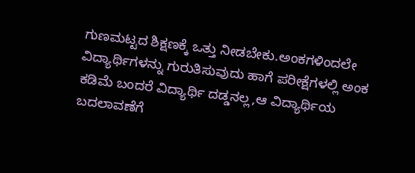ಗುಣಮಟ್ಟದ ಶಿಕ್ಷಣಕ್ಕೆ ಒತ್ತು ನೀಡಬೇಕು.ಅಂಕಗಳಿಂದಲೇ ವಿದ್ಯಾರ್ಥಿಗಳನ್ನು ಗುರುತಿಸುವುದು ಹಾಗೆ ಪರೀಕ್ಷೆಗಳಲ್ಲಿ ಅಂಕ ಕಡಿಮೆ ಬಂದರೆ ವಿದ್ಯಾರ್ಥಿ ದಡ್ಡನಲ್ಲ,ಆ ವಿದ್ಯಾರ್ಥಿಯ ಬದಲಾವಣೆಗೆ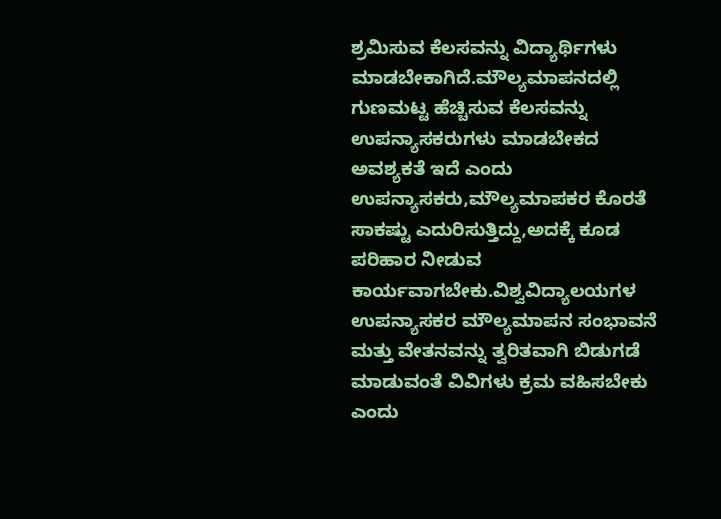ಶ್ರಮಿಸುವ ಕೆಲಸವನ್ನು ವಿದ್ಯಾರ್ಥಿಗಳು ಮಾಡಬೇಕಾಗಿದೆ.ಮೌಲ್ಯಮಾಪನದಲ್ಲಿ ಗುಣಮಟ್ಟ ಹೆಚ್ಚಿಸುವ ಕೆಲಸವನ್ನು ಉಪನ್ಯಾಸಕರುಗಳು ಮಾಡಬೇಕದ ಅವಶ್ಯಕತೆ ಇದೆ ಎಂದು ಉಪನ್ಯಾಸಕರು,ಮೌಲ್ಯಮಾಪಕರ ಕೊರತೆ ಸಾಕಷ್ಟು ಎದುರಿಸುತ್ತಿದ್ದು,ಅದಕ್ಕೆ ಕೂಡ ಪರಿಹಾರ ನೀಡುವ ಕಾರ್ಯವಾಗಬೇಕು.ವಿಶ್ವವಿದ್ಯಾಲಯಗಳ ಉಪನ್ಯಾಸಕರ ಮೌಲ್ಯಮಾಪನ ಸಂಭಾವನೆ ಮತ್ತು ವೇತನವನ್ನು ತ್ವರಿತವಾಗಿ ಬಿಡುಗಡೆ ಮಾಡುವಂತೆ ವಿವಿಗಳು ಕ್ರಮ ವಹಿಸಬೇಕು ಎಂದು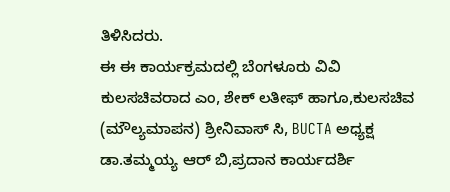ತಿಳಿಸಿದರು.
ಈ ಈ ಕಾರ್ಯಕ್ರಮದಲ್ಲಿ ಬೆಂಗಳೂರು ವಿವಿ ಕುಲಸಚಿವರಾದ ಎಂ, ಶೇಕ್ ಲತೀಫ್ ಹಾಗೂ,ಕುಲಸಚಿವ (ಮೌಲ್ಯಮಾಪನ) ಶ್ರೀನಿವಾಸ್ ಸಿ, BUCTA ಅಧ್ಯಕ್ಷ ಡಾ.ತಮ್ಮಯ್ಯ ಆರ್ ಬಿ,ಪ್ರದಾನ ಕಾರ್ಯದರ್ಶಿ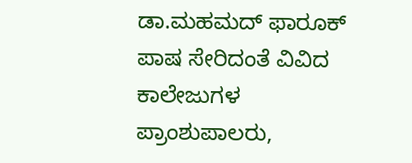ಡಾ.ಮಹಮದ್ ಫಾರೂಕ್ ಪಾಷ ಸೇರಿದಂತೆ ವಿವಿದ ಕಾಲೇಜುಗಳ ಪ್ರಾಂಶುಪಾಲರು,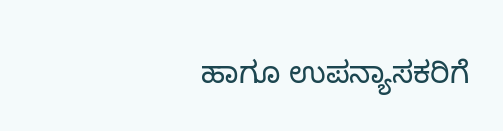ಹಾಗೂ ಉಪನ್ಯಾಸಕರಿಗೆ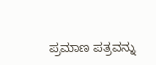ಪ್ರಮಾಣ ಪತ್ರವನ್ನು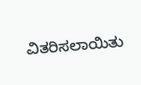ವಿತರಿಸಲಾಯಿತು